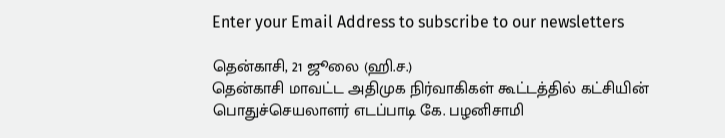Enter your Email Address to subscribe to our newsletters

தென்காசி, 21 ஜூலை (ஹி.ச.)
தென்காசி மாவட்ட அதிமுக நிர்வாகிகள் கூட்டத்தில் கட்சியின் பொதுச்செயலாளர் எடப்பாடி கே. பழனிசாமி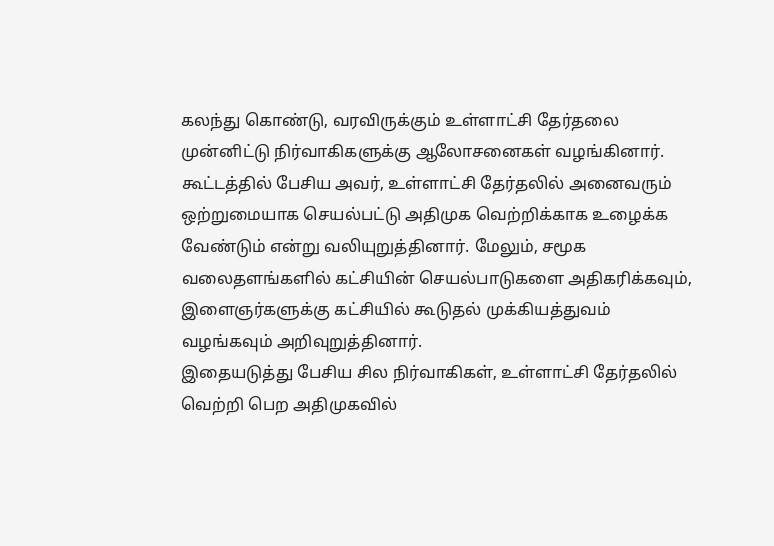கலந்து கொண்டு, வரவிருக்கும் உள்ளாட்சி தேர்தலை முன்னிட்டு நிர்வாகிகளுக்கு ஆலோசனைகள் வழங்கினார்.
கூட்டத்தில் பேசிய அவர், உள்ளாட்சி தேர்தலில் அனைவரும் ஒற்றுமையாக செயல்பட்டு அதிமுக வெற்றிக்காக உழைக்க வேண்டும் என்று வலியுறுத்தினார். மேலும், சமூக வலைதளங்களில் கட்சியின் செயல்பாடுகளை அதிகரிக்கவும், இளைஞர்களுக்கு கட்சியில் கூடுதல் முக்கியத்துவம் வழங்கவும் அறிவுறுத்தினார்.
இதையடுத்து பேசிய சில நிர்வாகிகள், உள்ளாட்சி தேர்தலில் வெற்றி பெற அதிமுகவில்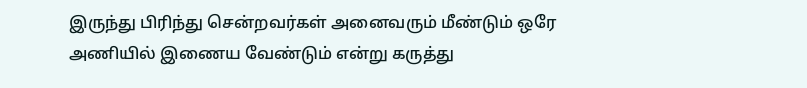இருந்து பிரிந்து சென்றவர்கள் அனைவரும் மீண்டும் ஒரே அணியில் இணைய வேண்டும் என்று கருத்து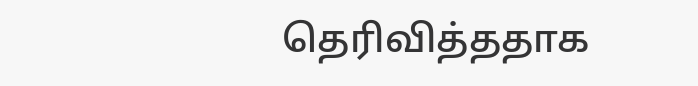தெரிவித்ததாக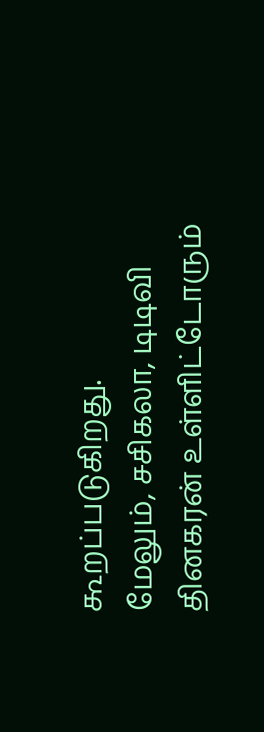கூறப்படுகிறது.
மேலும், சசிகலா, டிடிவி தினகரன் உள்ளிட்டோரும்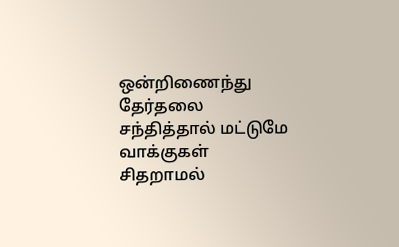ஒன்றிணைந்து தேர்தலை சந்தித்தால் மட்டுமே வாக்குகள் சிதறாமல்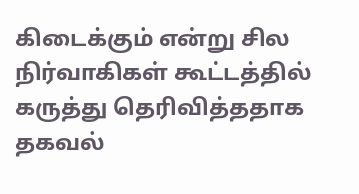கிடைக்கும் என்று சில நிர்வாகிகள் கூட்டத்தில் கருத்து தெரிவித்ததாக தகவல்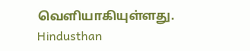வெளியாகியுள்ளது.
Hindusthan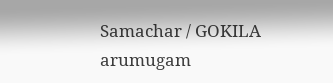Samachar / GOKILA arumugam